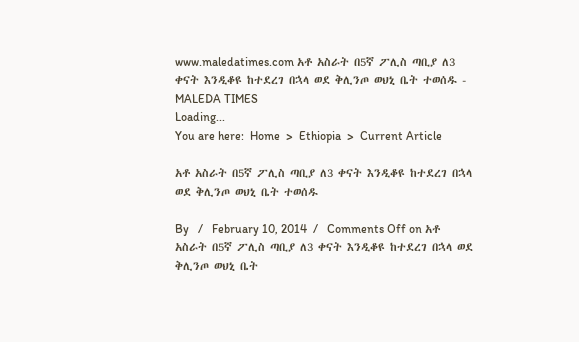www.maledatimes.com አቶ አስራት በ5ኛ ፖሊስ ጣቢያ ለ3 ቀናት እንዲቆዩ ከተደረገ በኋላ ወደ ቅሊንጦ ወህኒ ቤት ተወሰዱ - MALEDA TIMES
Loading...
You are here:  Home  >  Ethiopia  >  Current Article

አቶ አስራት በ5ኛ ፖሊስ ጣቢያ ለ3 ቀናት እንዲቆዩ ከተደረገ በኋላ ወደ ቅሊንጦ ወህኒ ቤት ተወሰዱ

By   /   February 10, 2014  /   Comments Off on አቶ አስራት በ5ኛ ፖሊስ ጣቢያ ለ3 ቀናት እንዲቆዩ ከተደረገ በኋላ ወደ ቅሊንጦ ወህኒ ቤት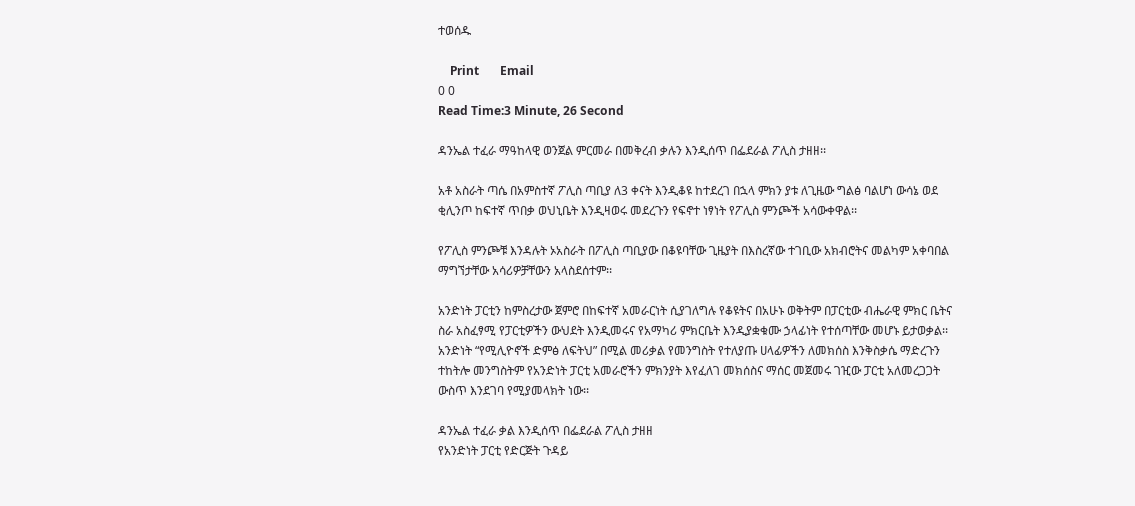ተወሰዱ

    Print       Email
0 0
Read Time:3 Minute, 26 Second

ዳንኤል ተፈራ ማዓከላዊ ወንጀል ምርመራ በመቅረብ ቃሉን እንዲሰጥ በፌደራል ፖሊስ ታዘዘ፡፡

አቶ አስራት ጣሴ በአምስተኛ ፖሊስ ጣቢያ ለ3 ቀናት እንዲቆዩ ከተደረገ በኋላ ምክን ያቱ ለጊዜው ግልፅ ባልሆነ ውሳኔ ወደ ቂሊንጦ ከፍተኛ ጥበቃ ወህኒቤት እንዲዛወሩ መደረጉን የፍኖተ ነፃነት የፖሊስ ምንጮች አሳውቀዋል፡፡

የፖሊስ ምንጮቹ እንዳሉት ኦአስራት በፖሊስ ጣቢያው በቆዩባቸው ጊዜያት በእስረኛው ተገቢው አክብሮትና መልካም አቀባበል ማግኘታቸው አሳሪዎቻቸውን አላስደሰተም፡፡

አንድነት ፓርቲን ከምስረታው ጀምሮ በከፍተኛ አመራርነት ሲያገለግሉ የቆዩትና በአሁኑ ወቅትም በፓርቲው ብሔራዊ ምክር ቤትና ስራ አስፈፃሚ የፓርቲዎችን ውህደት እንዲመሩና የአማካሪ ምክርቤት እንዲያቋቁሙ ኃላፊነት የተሰጣቸው መሆኑ ይታወቃል፡፡ አንድነት “የሚሊዮኖች ድምፅ ለፍትህ” በሚል መሪቃል የመንግስት የተለያጡ ሀላፊዎችን ለመክሰስ እንቅስቃሴ ማድረጉን ተከትሎ መንግስትም የአንድነት ፓርቲ አመራሮችን ምክንያት እየፈለገ መክሰስና ማሰር መጀመሩ ገዢው ፓርቲ አለመረጋጋት ውስጥ እንደገባ የሚያመላክት ነው፡፡

ዳንኤል ተፈራ ቃል እንዲሰጥ በፌደራል ፖሊስ ታዘዘ
የአንድነት ፓርቲ የድርጅት ጉዳይ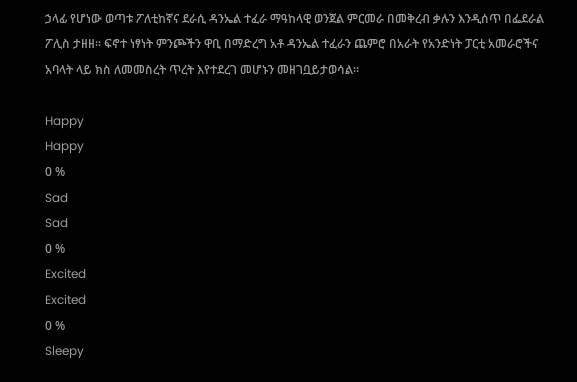ኃላፊ የሆነው ወጣቱ ፖለቲከኛና ደራሲ ዳንኤል ተፈራ ማዓከላዊ ወንጀል ምርመራ በመቅረብ ቃሉን እንዲሰጥ በፌደራል ፖሊስ ታዘዘ፡፡ ፍኖተ ነፃነት ምንጮችን ዋቢ በማድረግ አቶ ዳንኤል ተፈራን ጨምሮ በአራት የአንድነት ፓርቲ አመራሮችና አባላት ላይ ክስ ለመመስረት ጥረት እየተደረገ መሆኑን መዘገቧይታወሳል፡፡

Happy
Happy
0 %
Sad
Sad
0 %
Excited
Excited
0 %
Sleepy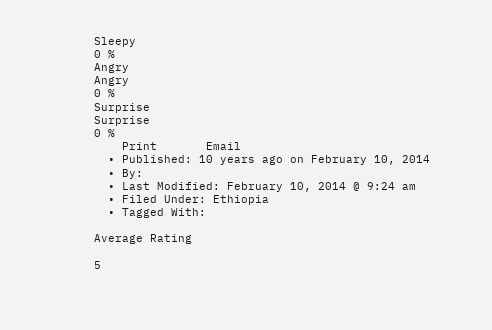Sleepy
0 %
Angry
Angry
0 %
Surprise
Surprise
0 %
    Print       Email
  • Published: 10 years ago on February 10, 2014
  • By:
  • Last Modified: February 10, 2014 @ 9:24 am
  • Filed Under: Ethiopia
  • Tagged With:

Average Rating

5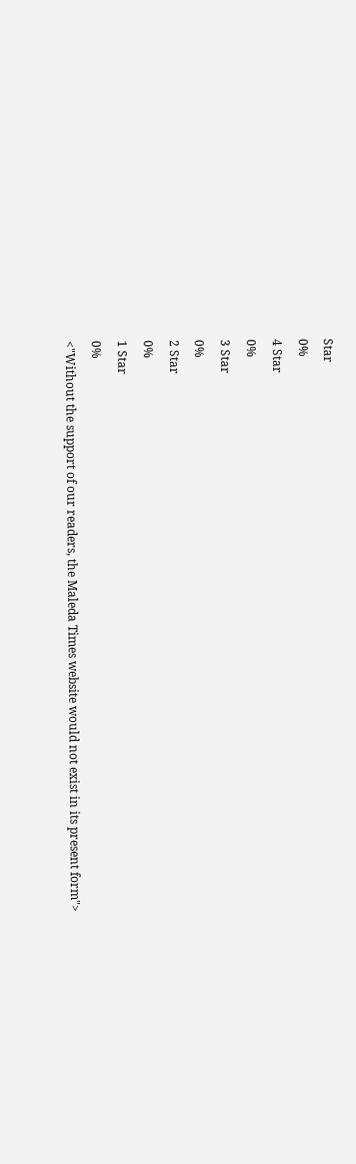Star
0%
4 Star
0%
3 Star
0%
2 Star
0%
1 Star
0%
<"Without the support of our readers, the Maleda Times website would not exist in its present form">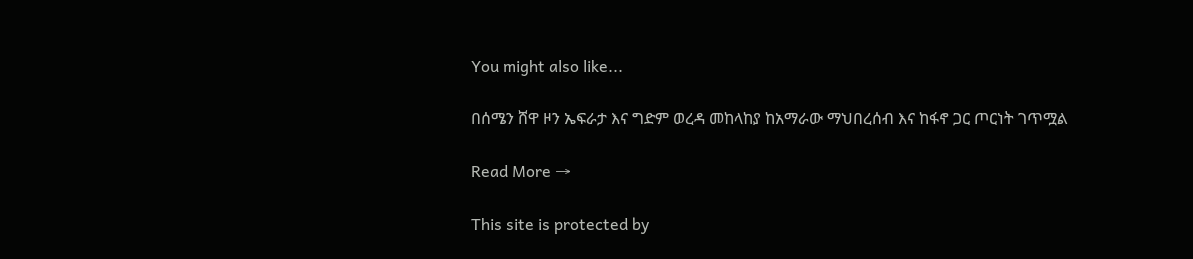You might also like...

በሰሜን ሸዋ ዞን ኤፍራታ እና ግድም ወረዳ መከላከያ ከአማራው ማህበረሰብ እና ከፋኖ ጋር ጦርነት ገጥሟል

Read More →

This site is protected by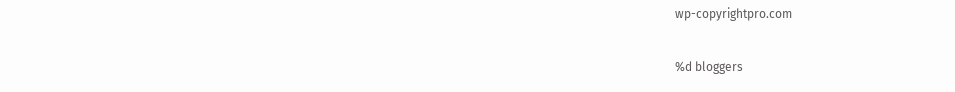wp-copyrightpro.com

%d bloggers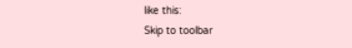like this:
Skip to toolbar